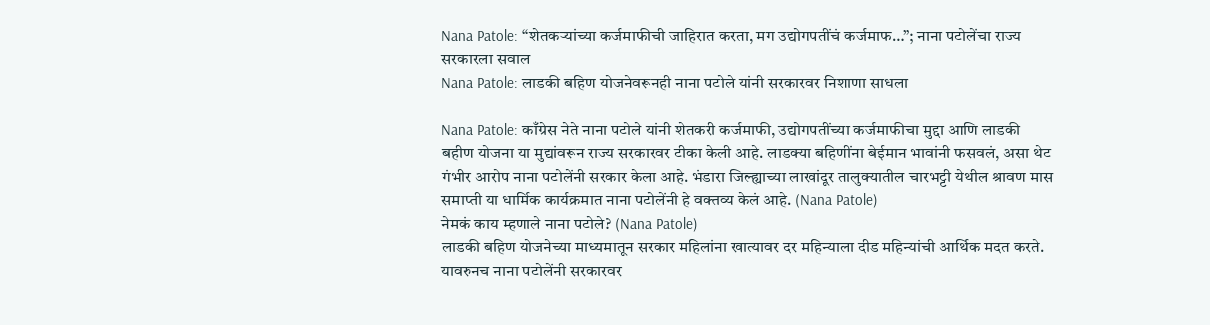Nana Patole: “शेतकऱ्यांच्या कर्जमाफीची जाहिरात करता, मग उद्योगपतींचं कर्जमाफ…”; नाना पटोलेंचा राज्य सरकारला सवाल
Nana Patole: लाडकी बहिण योजनेवरूनही नाना पटोले यांनी सरकारवर निशाणा साधला

Nana Patole: काँग्रेस नेते नाना पटोले यांनी शेतकरी कर्जमाफी, उद्योगपतींच्या कर्जमाफीचा मुद्दा आणि लाडकी बहीण योजना या मुद्यांवरून राज्य सरकारवर टीका केली आहे. लाडक्या बहिणींना बेईमान भावांनी फसवलं, असा थेट गंभीर आरोप नाना पटोलेंनी सरकार केला आहे. भंडारा जिल्ह्याच्या लाखांदूर तालुक्यातील चारभट्टी येथील श्रावण मास समाप्ती या धार्मिक कार्यक्रमात नाना पटोलेंनी हे वक्तव्य केलं आहे. (Nana Patole)
नेमकं काय म्हणाले नाना पटोले? (Nana Patole)
लाडकी बहिण योजनेच्या माध्यमातून सरकार महिलांना खात्यावर दर महिन्याला दीड महिन्यांची आर्थिक मदत करते. यावरुनच नाना पटोलेंनी सरकारवर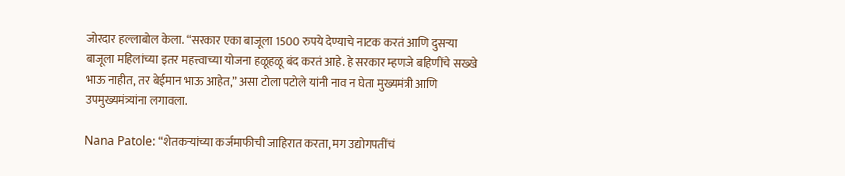जोरदार हल्लाबोल केला. “सरकार एका बाजूला 1500 रुपये देण्याचे नाटक करतं आणि दुसऱ्या बाजूला महिलांच्या इतर महत्त्वाच्या योजना हळूहळू बंद करतं आहे. हे सरकार म्हणजे बहिणींचे सख्खे भाऊ नाहीत, तर बेईमान भाऊ आहेत,” असा टोला पटोले यांनी नाव न घेता मुख्यमंत्री आणि उपमुख्यमंत्र्यांना लगावला.

Nana Patole: “शेतकऱ्यांच्या कर्जमाफीची जाहिरात करता, मग उद्योगपतींचं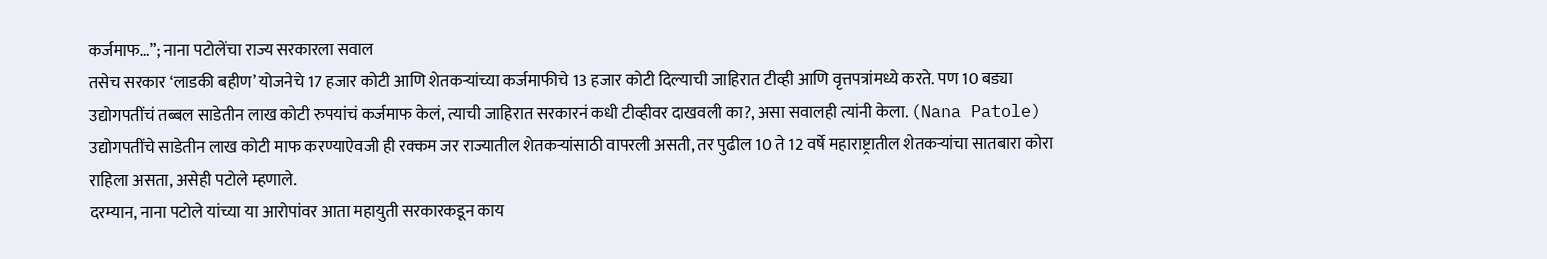कर्जमाफ…”; नाना पटोलेंचा राज्य सरकारला सवाल
तसेच सरकार ‘लाडकी बहीण’ योजनेचे 17 हजार कोटी आणि शेतकऱ्यांच्या कर्जमाफीचे 13 हजार कोटी दिल्याची जाहिरात टीव्ही आणि वृत्तपत्रांमध्ये करते. पण 10 बड्या उद्योगपतींचं तब्बल साडेतीन लाख कोटी रुपयांचं कर्जमाफ केलं, त्याची जाहिरात सरकारनं कधी टीव्हीवर दाखवली का?, असा सवालही त्यांनी केला. (Nana Patole)
उद्योगपतींचे साडेतीन लाख कोटी माफ करण्याऐवजी ही रक्कम जर राज्यातील शेतकऱ्यांसाठी वापरली असती, तर पुढील 10 ते 12 वर्षे महाराष्ट्रातील शेतकऱ्यांचा सातबारा कोरा राहिला असता, असेही पटोले म्हणाले.
दरम्यान, नाना पटोले यांच्या या आरोपांवर आता महायुती सरकारकडून काय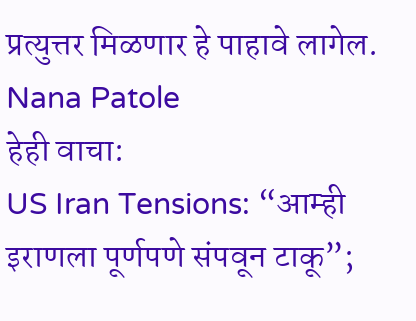प्रत्युत्तर मिळणार हे पाहावे लागेल. Nana Patole
हेही वाचा:
US Iran Tensions: “आम्ही इराणला पूर्णपणे संपवून टाकू”;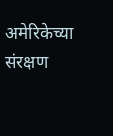अमेरिकेच्या संरक्षण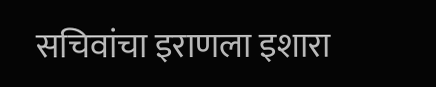सचिवांचा इराणला इशारा